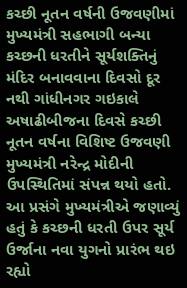કચ્છી નૂતન વર્ષની ઉજવણીમાં મુખ્યમંત્રી સહભાગી બન્યા કચ્છની ધરતીને સૂર્યશક્તિનું મંદિર બનાવવાના દિવસો દૂર નથી ગાંધીનગર ગઇકાલે અષાઢીબીજના દિવસે કચ્છી નૂતન વર્ષના વિશિષ્ટ ઉજવણી મુખ્યમંત્રી નરેન્દ્ર મોદીની ઉપસ્થિતિમાં સંપન્ન થયો હતો. આ પ્રસંગે મુખ્યમંત્રીએ જણાવ્યું હતું કે કચ્છની ધરતી ઉપર સૂર્ય ઉર્જાના નવા યુગનો પ્રારંભ થઇ રહ્યો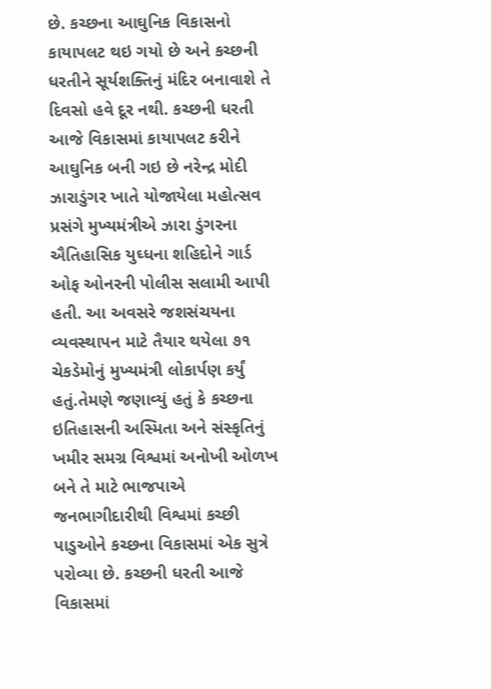છે. કચ્છના આઘુનિક વિકાસનો કાયાપલટ થઇ ગયો છે અને કચ્છની ધરતીને સૂર્યશક્તિનું મંદિર બનાવાશે તે દિવસો હવે દૂર નથી. કચ્છની ધરતી આજે વિકાસમાં કાયાપલટ કરીને આઘુનિક બની ગઇ છે નરેન્દ્ર મોદી ઝારાડુંગર ખાતે યોજાયેલા મહોત્સવ પ્રસંગે મુખ્યમંત્રીએ ઝારા ડુંગરના ઐતિહાસિક યુઘ્ધના શહિદોને ગાર્ડ ઓફ ઓનરની પોલીસ સલામી આપી હતી. આ અવસરે જશસંચયના વ્યવસ્થાપન માટે તૈયાર થયેલા ૭૧ ચેકડેમોનું મુખ્યમંત્રી લોકાર્પણ કર્યું હતું.તેમણે જણાવ્યું હતું કે કચ્છના ઇતિહાસની અસ્મિતા અને સંસ્કૃતિનું ખમીર સમગ્ર વિશ્વમાં અનોખી ઓળખ બને તે માટે ભાજપાએ જનભાગીદારીથી વિશ્વમાં કચ્છી પાડુઓને કચ્છના વિકાસમાં એક સુત્રે પરોવ્યા છે. કચ્છની ધરતી આજે વિકાસમાં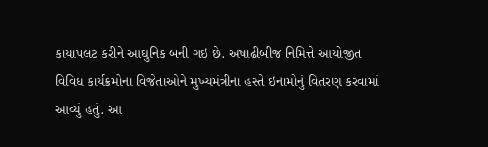કાયાપલટ કરીને આઘુનિક બની ગઇ છે. અષાઢીબીજ નિમિત્તે આયોજીત વિવિધ કાર્યક્રમોના વિજેતાઓને મુખ્યમંત્રીના હસ્તે ઇનામોનું વિતરણ કરવામાં આવ્યું હતું. આ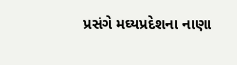પ્રસંગે મઘ્યપ્રદેશના નાણા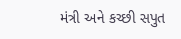મંત્રી અને કચ્છી સપુત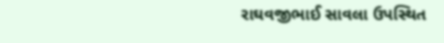રાઘવજીભાઈ સાવલા ઉપસ્થિત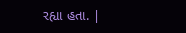રહ્યા હતા. |